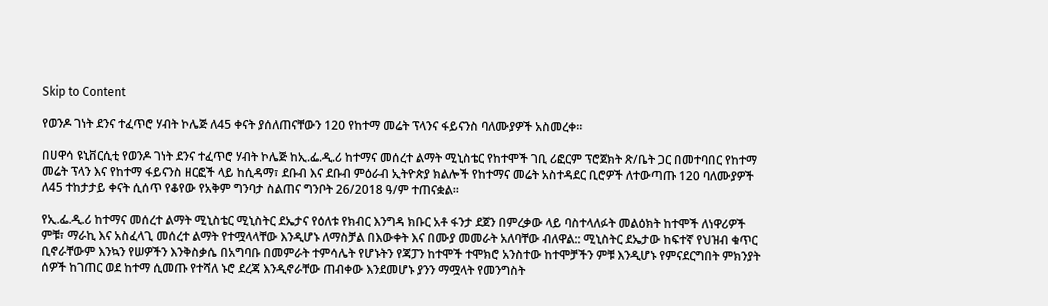Skip to Content

የወንዶ ገነት ደንና ተፈጥሮ ሃብት ኮሌጅ ለ45 ቀናት ያሰለጠናቸውን 120 የከተማ መሬት ፕላንና ፋይናንስ ባለሙያዎች አስመረቀ።

በሀዋሳ ዩኒቨርሲቲ የወንዶ ገነት ደንና ተፈጥሮ ሃብት ኮሌጅ ከኢ.ፌ.ዲ.ሪ ከተማና መሰረተ ልማት ሚኒስቴር የከተሞች ገቢ ሪፎርም ፕሮጀክት ጽ/ቤት ጋር በመተባበር የከተማ መሬት ፕላን እና የከተማ ፋይናንስ ዘርፎች ላይ ከሲዳማ፣ ደቡብ እና ደቡብ ምዕራብ ኢትዮጵያ ክልሎች የከተማና መሬት አስተዳደር ቢሮዎች ለተውጣጡ 120 ባለሙያዎች ለ45 ተከታታይ ቀናት ሲሰጥ የቆየው የአቅም ግንባታ ስልጠና ግንቦት 26/2018 ዓ/ም ተጠናቋል።

የኢ.ፌ.ዲ.ሪ ከተማና መሰረተ ልማት ሚኒስቴር ሚኒስትር ደኤታና የዕለቱ የክብር እንግዳ ክቡር አቶ ፋንታ ደጀን በምረቃው ላይ ባስተላለፉት መልዕክት ከተሞች ለነዋሪዎች ምቹ፣ ማራኪ እና አስፈላጊ መሰረተ ልማት የተሟላላቸው እንዲሆኑ ለማስቻል በእውቀት እና በሙያ መመራት አለባቸው ብለዋል:: ሚኒስትር ደኤታው ከፍተኛ የህዝብ ቁጥር ቢኖራቸውም እንኳን የሠዎችን እንቅስቃሴ በአግባቡ በመምራት ተምሳሌት የሆኑትን የጃፓን ከተሞች ተሞክሮ አንስተው ከተሞቻችን ምቹ እንዲሆኑ የምናደርግበት ምክንያት ሰዎች ከገጠር ወደ ከተማ ሲመጡ የተሻለ ኑሮ ደረጃ እንዲኖራቸው ጠብቀው እንደመሆኑ ያንን ማሟላት የመንግስት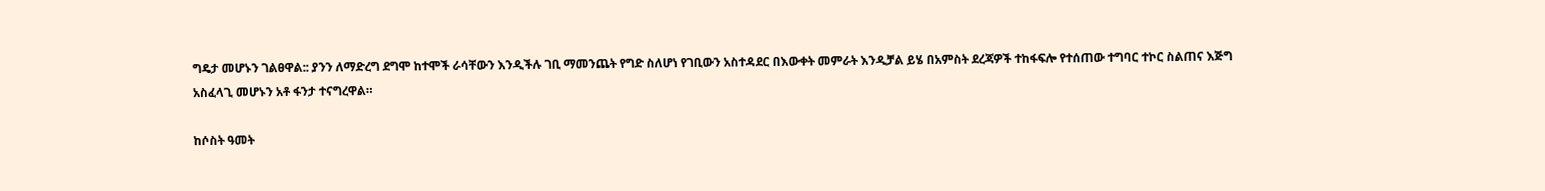ግዴታ መሆኑን ገልፀዋል:: ያንን ለማድረግ ደግሞ ከተሞች ራሳቸውን እንዲችሉ ገቢ ማመንጨት የግድ ስለሆነ የገቢውን አስተዳደር በእውቀት መምራት እንዲቻል ይሄ በአምስት ደረጃዎች ተከፋፍሎ የተሰጠው ተግባር ተኮር ስልጠና እጅግ አስፈላጊ መሆኑን አቶ ፋንታ ተናግረዋል።

ከሶስት ዓመት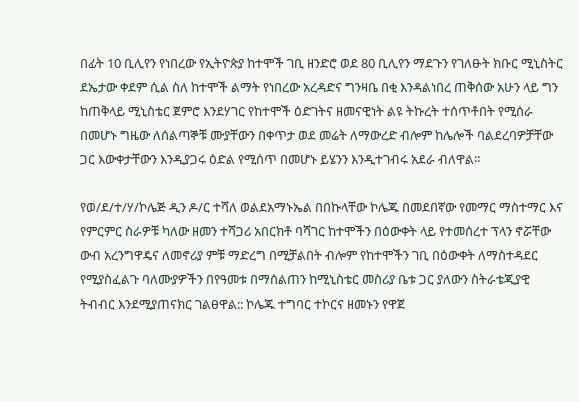በፊት 10 ቢሊየን የነበረው የኢትዮጵያ ከተሞች ገቢ ዘንድሮ ወደ 80 ቢሊየን ማደጉን የገለፁት ክቡር ሚኒስትር ደኤታው ቀደም ሲል ስለ ከተሞች ልማት የነበረው አረዳድና ግንዛቤ በቂ እንዳልነበረ ጠቅሰው አሁን ላይ ግን ከጠቅላይ ሚኒስቴር ጀምሮ እንደሃገር የከተሞች ዕድገትና ዘመናዊነት ልዩ ትኩረት ተሰጥቶበት የሚሰራ በመሆኑ ግዜው ለሰልጣኞቹ ሙያቸውን በቀጥታ ወደ መሬት ለማውረድ ብሎም ከሌሎች ባልደረባዎቻቸው ጋር እውቀታቸውን እንዲያጋሩ ዕድል የሚሰጥ በመሆኑ ይሄንን እንዲተገብሩ አደራ ብለዋል።

የወ/ደ/ተ/ሃ/ኮሌጅ ዲን ዶ/ር ተሻለ ወልደአማኑኤል በበኩላቸው ኮሌጁ በመደበኛው የመማር ማስተማር እና የምርምር ስራዎቹ ካለው ዘመን ተሻጋሪ አበርክቶ ባሻገር ከተሞችን በዕውቀት ላይ የተመሰረተ ፕላን ኖሯቸው ውብ አረንግዋዴና ለመኖሪያ ምቹ ማድረግ በሚቻልበት ብሎም የከተሞችን ገቢ በዕውቀት ለማስተዳደር የሚያስፈልጉ ባለሙያዎችን በየዓመቱ በማሰልጠን ከሚኒስቴር መስሪያ ቤቱ ጋር ያለውን ስትራቴጂያዊ ትብብር እንደሚያጠናክር ገልፀዋል:: ኮሌጁ ተግባር ተኮርና ዘመኑን የዋጀ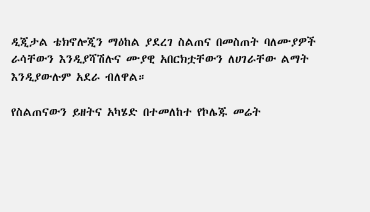ዲጂታል ቴክኖሎጂን ማዕከል ያደረገ ስልጠና በመስጠት ባለሙያዎች ራሳቸውን እንዲያሻሽሉና ሙያዊ አበርክቷቸውን ለሀገራቸው ልማት እንዲያውሉም አደራ ብለዋል።

የስልጠናውን ይዘትና አካሄድ በተመለከተ የኮሌጁ መሬት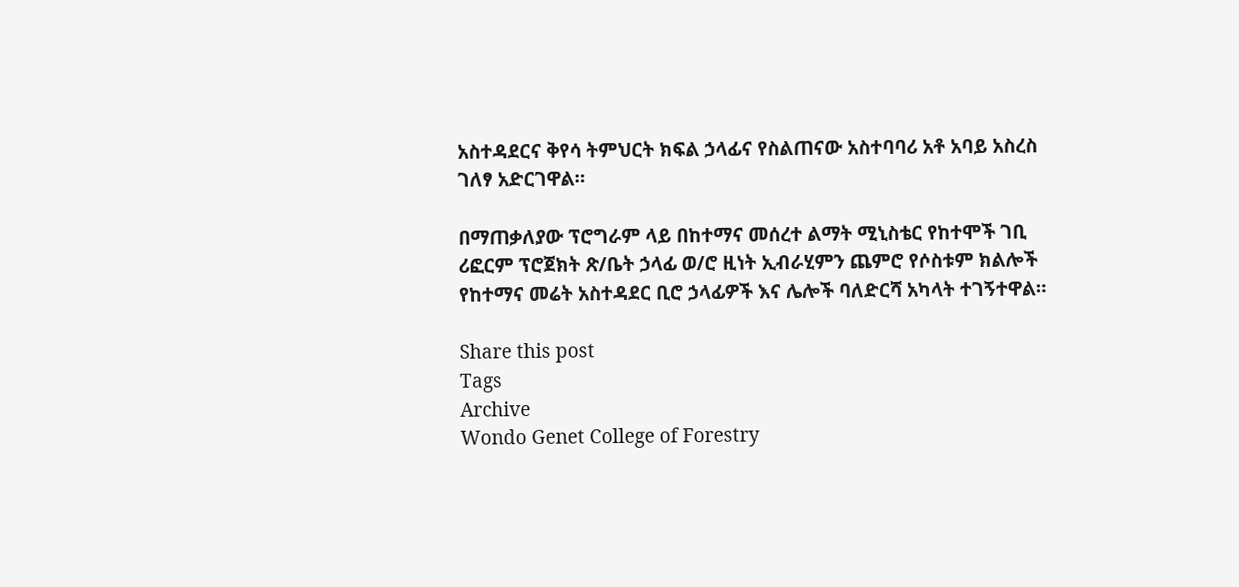አስተዳደርና ቅየሳ ትምህርት ክፍል ኃላፊና የስልጠናው አስተባባሪ አቶ አባይ አስረስ ገለፃ አድርገዋል።

በማጠቃለያው ፕሮግራም ላይ በከተማና መሰረተ ልማት ሚኒስቴር የከተሞች ገቢ ሪፎርም ፕሮጀክት ጽ/ቤት ኃላፊ ወ/ሮ ዚነት ኢብራሂምን ጨምሮ የሶስቱም ክልሎች የከተማና መሬት አስተዳደር ቢሮ ኃላፊዎች እና ሌሎች ባለድርሻ አካላት ተገኝተዋል።

Share this post
Tags
Archive
Wondo Genet College of Forestry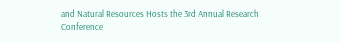and Natural Resources Hosts the 3rd Annual Research Conference